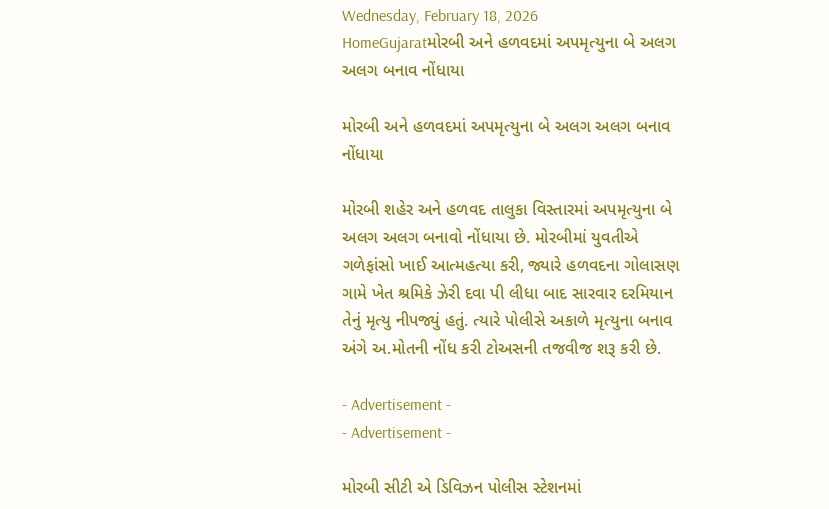Wednesday, February 18, 2026
HomeGujaratમોરબી અને હળવદમાં અપમૃત્યુના બે અલગ અલગ બનાવ નોંધાયા

મોરબી અને હળવદમાં અપમૃત્યુના બે અલગ અલગ બનાવ નોંધાયા

મોરબી શહેર અને હળવદ તાલુકા વિસ્તારમાં અપમૃત્યુના બે અલગ અલગ બનાવો નોંધાયા છે. મોરબીમાં યુવતીએ ગળેફાંસો ખાઈ આત્મહત્યા કરી, જ્યારે હળવદના ગોલાસણ ગામે ખેત શ્રમિકે ઝેરી દવા પી લીધા બાદ સારવાર દરમિયાન તેનું મૃત્યુ નીપજ્યું હતું. ત્યારે પોલીસે અકાળે મૃત્યુના બનાવ અંગે અ.મોતની નોંધ કરી ટોઅસની તજવીજ શરૂ કરી છે.

- Advertisement -
- Advertisement -

મોરબી સીટી એ ડિવિઝન પોલીસ સ્ટેશનમાં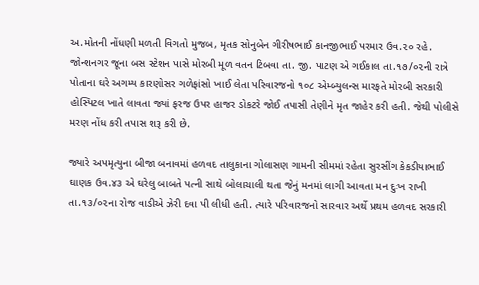અ.મોતની નોંધણી મળતી વિગતો મુજબ, મૃતક સોનુબેન ગીરીષભાઈ કાનજીભાઈ પરમાર ઉવ.૨૦ રહે. જોન્શનગર જૂના બસ સ્ટેશન પાસે મોરબી મૂળ વતન ટિબવા તા. જી. પાટણ એ ગઈકાલ તા.૧૭/૦૨ની રાત્રે પોતાના ઘરે અગમ્ય કારણોસર ગળેફાંસો ખાઈ લેતા પરિવારજનો ૧૦૮ એમ્બ્યુલન્સ મારફતે મોરબી સરકારી હોસ્પિટલ ખાતે લાવતા જ્યાં ફરજ ઉપર હાજર ડોકટરે જોઈ તપાસી તેણીને મૃત જાહેર કરી હતી. જેથી પોલીસે મરણ નોંધ કરી તપાસ શરૂ કરી છે.

જ્યારે અપમૃત્યુના બીજા બનાવમાં હળવદ તાલુકાના ગોલાસણ ગામની સીમમાં રહેતા સુરસીંગ કેકડીયાભાઈ ઘાણક ઉવ.૪૩ એ ઘરેલુ બાબતે પત્ની સાથે બોલાચાલી થતા જેનું મનમાં લાગી આવતા મન દુઃખ રાખી તા.૧૩/૦૨ના રોજ વાડીએ ઝેરી દવા પી લીધી હતી. ત્યારે પરિવારજનો સારવાર અર્થે પ્રથમ હળવદ સરકારી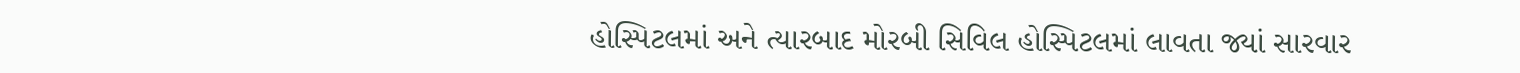હોસ્પિટલમાં અને ત્યારબાદ મોરબી સિવિલ હોસ્પિટલમાં લાવતા જ્યાં સારવાર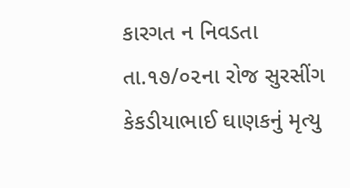કારગત ન નિવડતા તા.૧૭/૦૨ના રોજ સુરસીંગ કેકડીયાભાઈ ઘાણકનું મૃત્યુ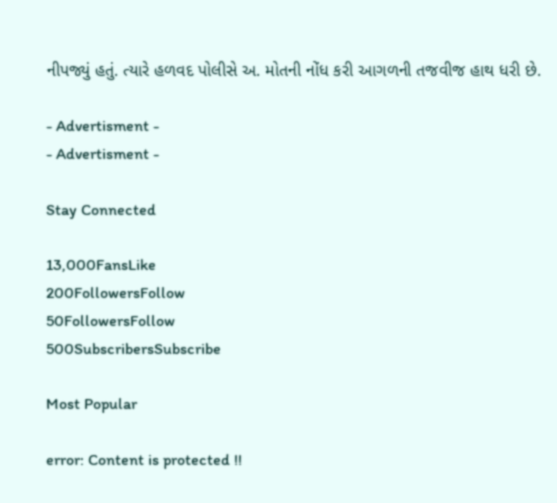નીપજ્યું હતું. ત્યારે હળવદ પોલીસે અ. મોતની નોંધ કરી આગળની તજવીજ હાથ ધરી છે.

- Advertisment -
- Advertisment -

Stay Connected

13,000FansLike
200FollowersFollow
50FollowersFollow
500SubscribersSubscribe

Most Popular

error: Content is protected !!